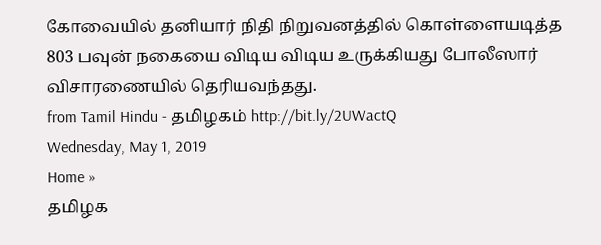கோவையில் தனியார் நிதி நிறுவனத்தில் கொள்ளையடித்த 803 பவுன் நகையை விடிய விடிய உருக்கியது போலீஸார் விசாரணையில் தெரியவந்தது.
from Tamil Hindu - தமிழகம் http://bit.ly/2UWactQ
Wednesday, May 1, 2019
Home »
தமிழக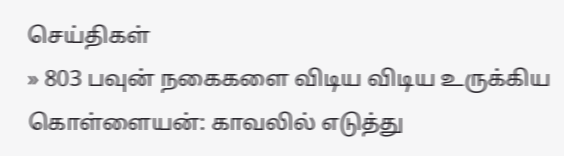செய்திகள்
» 803 பவுன் நகைகளை விடிய விடிய உருக்கிய கொள்ளையன்: காவலில் எடுத்து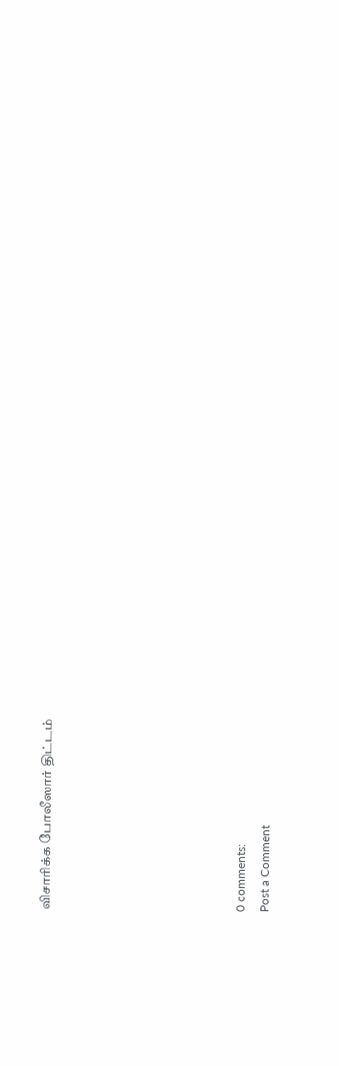விசாரிக்க போலீஸார் திட்டம்







0 comments:
Post a Comment